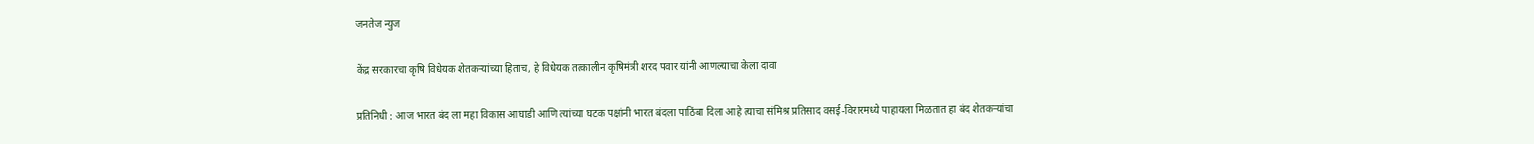जनतेज न्युज

केंद्र सरकारचा कृषि विधेयक शेतकऱ्यांच्या हिताच, हे विधेयक तत्कालीन कृषिमंत्री शरद पवार यांनी आणल्याचा केला दावा

प्रतिनिधी : आज भारत बंद ला महा विकास आघाडी आणि त्यांच्या घटक पक्षांनी भारत बंदला पाठिंबा दिला आहे त्याचा संमिश्र प्रतिसाद वसई-विरारमध्ये पाहायला मिळतात हा बंद शेतकऱ्यांचा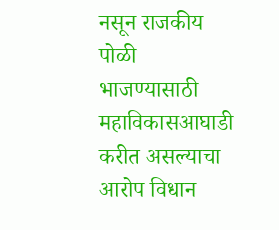नसून राजकीय पोळी भाजण्यासाठी महाविकासआघाडी करीत असल्याचा आरोप विधान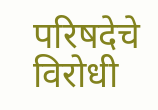परिषदेचे विरोधी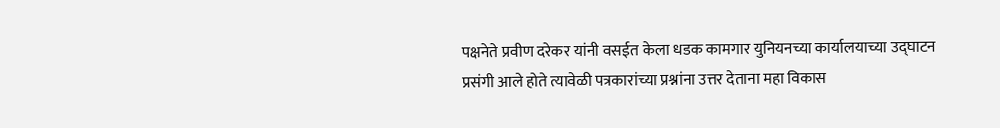पक्षनेते प्रवीण दरेकर यांनी वसईत केला धडक कामगार युनियनच्या कार्यालयाच्या उद्घाटन प्रसंगी आले होते त्यावेळी पत्रकारांच्या प्रश्नांना उत्तर देताना महा विकास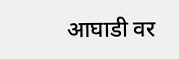आघाडी वर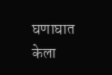घणाघात केला